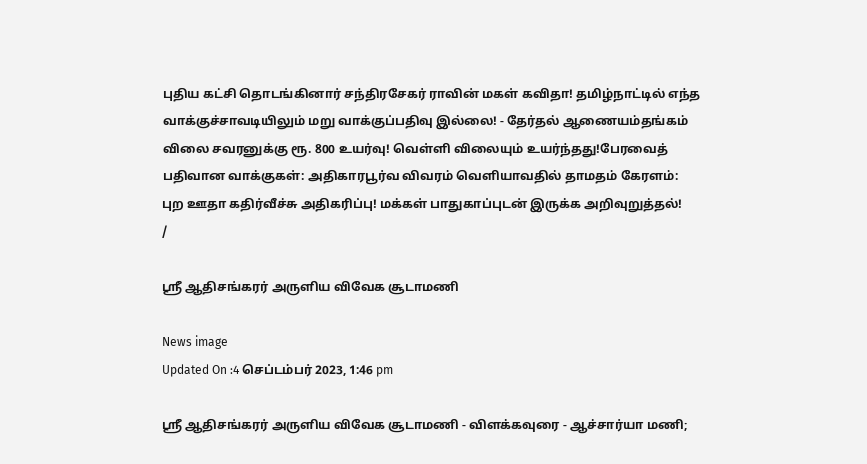புதிய கட்சி தொடங்கினார் சந்திரசேகர் ராவின் மகள் கவிதா! தமிழ்நாட்டில் எந்த வாக்குச்சாவடியிலும் மறு வாக்குப்பதிவு இல்லை! - தேர்தல் ஆணையம்தங்கம் விலை சவரனுக்கு ரூ. 800 உயர்வு! வெள்ளி விலையும் உயர்ந்தது!பேரவைத் பதிவான வாக்குகள்: அதிகாரபூர்வ விவரம் வெளியாவதில் தாமதம் கேரளம்: புற ஊதா கதிர்வீச்சு அதிகரிப்பு! மக்கள் பாதுகாப்புடன் இருக்க அறிவுறுத்தல்!
/

ஸ்ரீ ஆதிசங்கரர் அருளிய விவேக சூடாமணி

News image
Updated On :4 செப்டம்பர் 2023, 1:46 pm

ஸ்ரீ ஆதிசங்கரர் அருளிய விவேக சூடாமணி - விளக்கவுரை - ஆச்சார்யா மணி;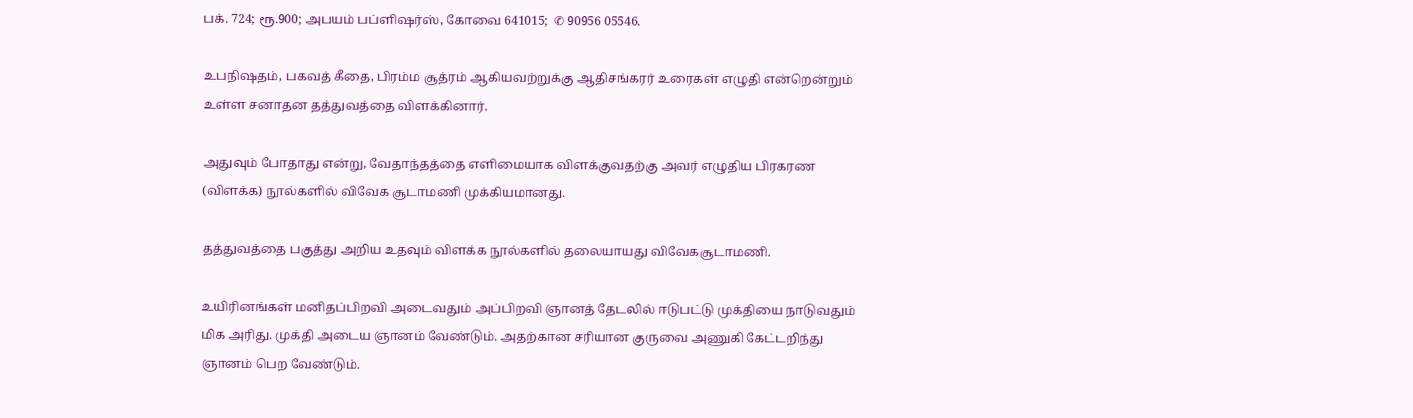பக். 724; ரூ.900; அபயம் பப்ளிஷர்ஸ், கோவை 641015;  ✆ 90956 05546.

உபநிஷதம், பகவத் கீதை, பிரம்ம சூத்ரம் ஆகியவற்றுக்கு ஆதிசங்கரர் உரைகள் எழுதி என்றென்றும் உள்ள சனாதன தத்துவத்தை விளக்கினார்.

அதுவும் போதாது என்று, வேதாந்தத்தை எளிமையாக விளக்குவதற்கு அவர் எழுதிய பிரகரண (விளக்க) நூல்களில் விவேக சூடாமணி முக்கியமானது.

தத்துவத்தை பகுத்து அறிய உதவும் விளக்க நூல்களில் தலையாயது விவேகசூடாமணி.

உயிரினங்கள் மனிதப்பிறவி அடைவதும் அப்பிறவி ஞானத் தேடலில் ஈடுபட்டு முக்தியை நாடுவதும் மிக அரிது. முக்தி அடைய ஞானம் வேண்டும். அதற்கான சரியான குருவை அணுகி கேட்டறிந்து ஞானம் பெற வேண்டும்.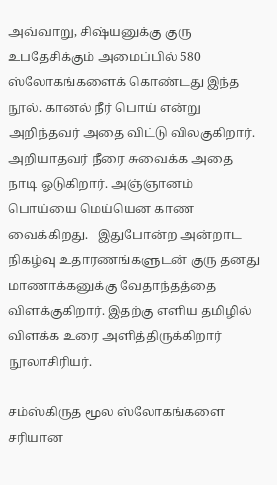அவ்வாறு, சிஷ்யனுக்கு குரு உபதேசிக்கும் அமைப்பில் 580 ஸ்லோகங்களைக் கொண்டது இந்த நூல். கானல் நீர் பொய் என்று அறிந்தவர் அதை விட்டு விலகுகிறார். அறியாதவர் நீரை சுவைக்க அதை நாடி ஓடுகிறார். அஞ்ஞானம் பொய்யை மெய்யென காண வைக்கிறது.   இதுபோன்ற அன்றாட நிகழ்வு உதாரணங்களுடன் குரு தனது மாணாக்கனுக்கு வேதாந்தத்தை விளக்குகிறார். இதற்கு எளிய தமிழில் விளக்க உரை அளித்திருக்கிறார் நூலாசிரியர்.

சம்ஸ்கிருத மூல ஸ்லோகங்களை சரியான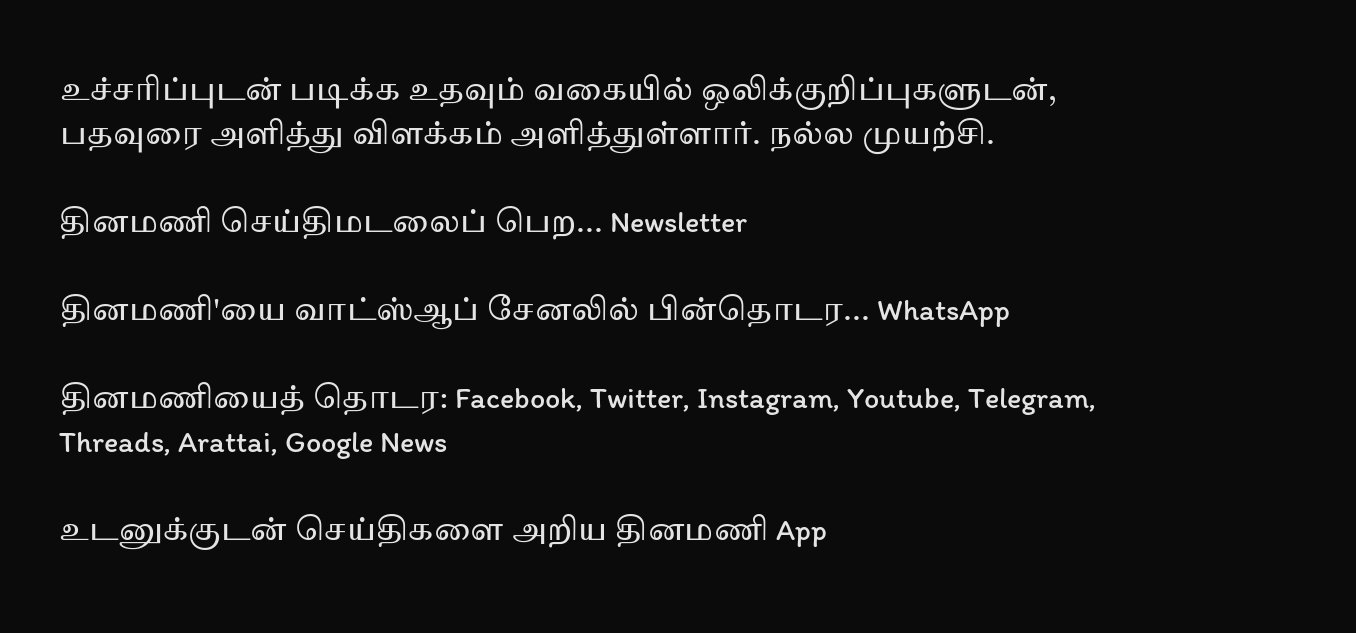உச்சரிப்புடன் படிக்க உதவும் வகையில் ஒலிக்குறிப்புகளுடன், பதவுரை அளித்து விளக்கம் அளித்துள்ளார். நல்ல முயற்சி.

தினமணி செய்திமடலைப் பெற... Newsletter

தினமணி'யை வாட்ஸ்ஆப் சேனலில் பின்தொடர... WhatsApp

தினமணியைத் தொடர: Facebook, Twitter, Instagram, Youtube, Telegram, Threads, Arattai, Google News

உடனுக்குடன் செய்திகளை அறிய தினமணி App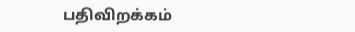பதிவிறக்கம்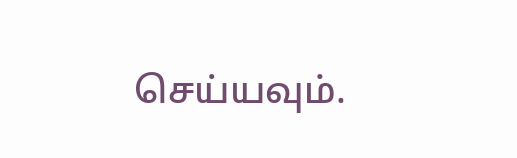செய்யவும்.